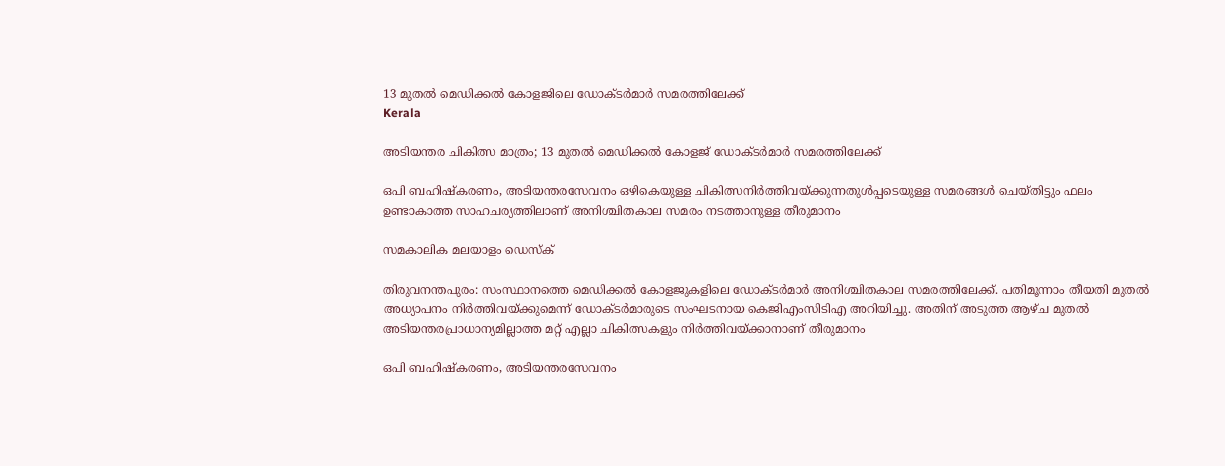13 മുതല്‍ മെഡിക്കല്‍ കോളജിലെ ഡോക്ടര്‍മാര്‍ സമരത്തിലേക്ക്
Kerala

അടിയന്തര ചികിത്സ മാത്രം; 13 മുതല്‍ മെഡിക്കല്‍ കോളജ് ഡോക്ടര്‍മാര്‍ സമരത്തിലേക്ക്

ഒപി ബഹിഷ്‌കരണം, അടിയന്തരസേവനം ഒഴികെയുള്ള ചികിത്സനിര്‍ത്തിവയ്ക്കുന്നതുള്‍പ്പടെയുള്ള സമരങ്ങള്‍ ചെയ്തിട്ടും ഫലം ഉണ്ടാകാത്ത സാഹചര്യത്തിലാണ് അനിശ്ചിതകാല സമരം നടത്താനുള്ള തീരുമാനം

സമകാലിക മലയാളം ഡെസ്ക്

തിരുവനന്തപുരം: സംസ്ഥാനത്തെ മെഡിക്കല്‍ കോളജുകളിലെ ഡോക്ടര്‍മാര്‍ അനിശ്ചിതകാല സമരത്തിലേക്ക്. പതിമൂന്നാം തീയതി മുതല്‍ അധ്യാപനം നിര്‍ത്തിവയ്ക്കുമെന്ന് ഡോക്ടര്‍മാരുടെ സംഘടനായ കെജിഎംസിടിഎ അറിയിച്ചു. അതിന് അടുത്ത ആഴ്ച മുതല്‍ അടിയന്തരപ്രാധാന്യമില്ലാത്ത മറ്റ് എല്ലാ ചികിത്സകളും നിര്‍ത്തിവയ്ക്കാനാണ് തീരുമാനം

ഒപി ബഹിഷ്‌കരണം, അടിയന്തരസേവനം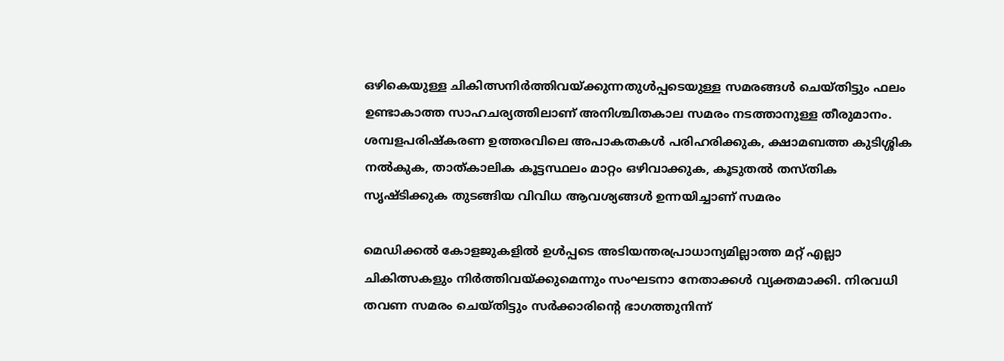ഒഴികെയുള്ള ചികിത്സനിര്‍ത്തിവയ്ക്കുന്നതുള്‍പ്പടെയുള്ള സമരങ്ങള്‍ ചെയ്തിട്ടും ഫലം ഉണ്ടാകാത്ത സാഹചര്യത്തിലാണ് അനിശ്ചിതകാല സമരം നടത്താനുള്ള തീരുമാനം. ശമ്പളപരിഷ്‌കരണ ഉത്തരവിലെ അപാകതകള്‍ പരിഹരിക്കുക, ക്ഷാമബത്ത കുടിശ്ശിക നല്‍കുക, താത്കാലിക കൂട്ടസ്ഥലം മാറ്റം ഒഴിവാക്കുക, കൂടുതല്‍ തസ്തിക സൃഷ്ടിക്കുക തുടങ്ങിയ വിവിധ ആവശ്യങ്ങള്‍ ഉന്നയിച്ചാണ് സമരം

മെഡിക്കല്‍ കോളജുകളില്‍ ഉള്‍പ്പടെ അടിയന്തരപ്രാധാന്യമില്ലാത്ത മറ്റ് എല്ലാ ചികിത്സകളും നിര്‍ത്തിവയ്ക്കുമെന്നും സംഘടനാ നേതാക്കള്‍ വ്യക്തമാക്കി. നിരവധി തവണ സമരം ചെയ്തിട്ടും സര്‍ക്കാരിന്റെ ഭാഗത്തുനിന്ന്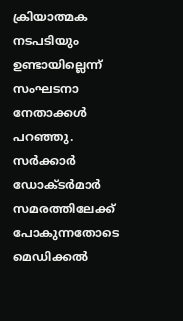ക്രിയാത്മക നടപടിയും ഉണ്ടായില്ലെന്ന് സംഘടനാ നേതാക്കള്‍ പറഞ്ഞു. സര്‍ക്കാര്‍ ഡോക്ടര്‍മാര്‍ സമരത്തിലേക്ക് പോകുന്നതോടെ മെഡിക്കല്‍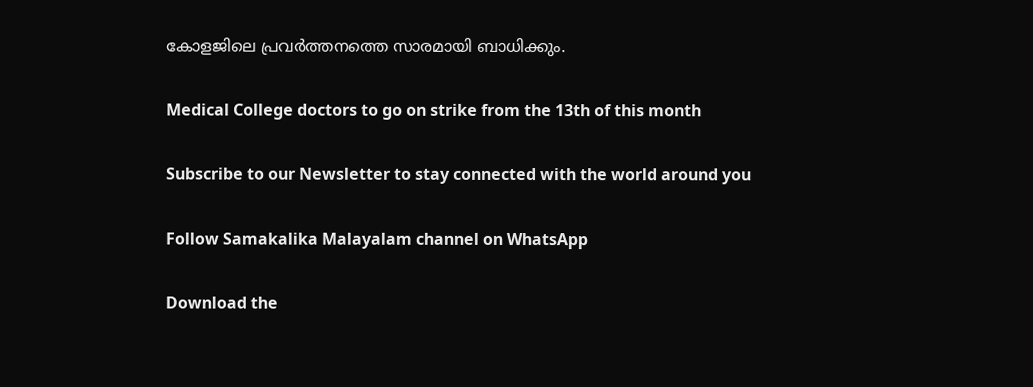കോളജിലെ പ്രവര്‍ത്തനത്തെ സാരമായി ബാധിക്കും.

Medical College doctors to go on strike from the 13th of this month

Subscribe to our Newsletter to stay connected with the world around you

Follow Samakalika Malayalam channel on WhatsApp

Download the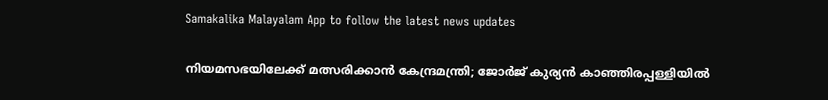Samakalika Malayalam App to follow the latest news updates

നിയമസഭയിലേക്ക് മത്സരിക്കാന്‍ കേന്ദ്രമന്ത്രി; ജോര്‍ജ് കുര്യന്‍ കാഞ്ഞിരപ്പള്ളിയില്‍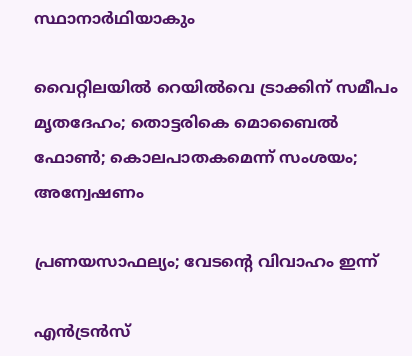സ്ഥാനാര്‍ഥിയാകും

വൈറ്റിലയില്‍ റെയില്‍വെ ട്രാക്കിന് സമീപം മൃതദേഹം; തൊട്ടരികെ മൊബൈല്‍ ഫോണ്‍; കൊലപാതകമെന്ന് സംശയം; അന്വേഷണം

പ്രണയസാഫല്യം; വേടന്റെ വിവാഹം ഇന്ന്

എന്‍ട്രന്‍സ്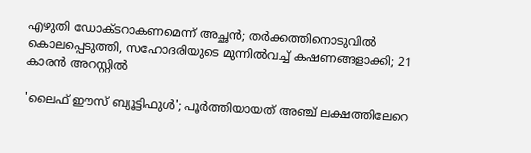എഴുതി ഡോക്ടറാകണമെന്ന് അച്ഛന്‍; തര്‍ക്കത്തിനൊടുവില്‍ കൊലപ്പെടുത്തി, സഹോദരിയുടെ മുന്നില്‍വച്ച് കഷണങ്ങളാക്കി; 21 കാരന്‍ അറസ്റ്റില്‍

'ലൈഫ് ഈസ് ബ്യൂട്ടിഫുൾ'; പൂർത്തിയായത് അഞ്ച് ലക്ഷത്തിലേറെ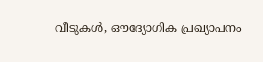വീടുകൾ, ഔദ്യോഗിക പ്രഖ്യാപനം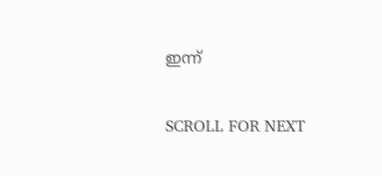ഇന്ന്

SCROLL FOR NEXT